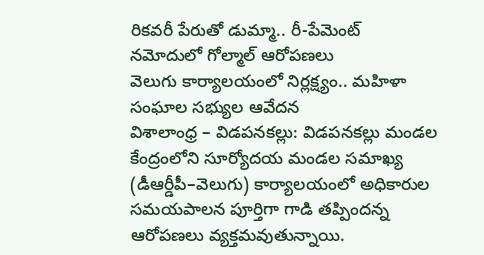రికవరీ పేరుతో డుమ్మా.. రీ-పేమెంట్ నమోదులో గోల్మాల్ ఆరోపణలు
వెలుగు కార్యాలయంలో నిర్లక్ష్యం.. మహిళా సంఘాల సభ్యుల ఆవేదన
విశాలాంధ్ర – విడపనకల్లు: విడపనకల్లు మండల కేంద్రంలోని సూర్యోదయ మండల సమాఖ్య (డీఆర్డీపీ–వెలుగు) కార్యాలయంలో అధికారుల సమయపాలన పూర్తిగా గాడి తప్పిందన్న ఆరోపణలు వ్యక్తమవుతున్నాయి.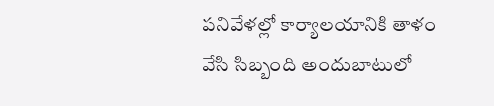పనివేళల్లో కార్యాలయానికి తాళం వేసి సిబ్బంది అందుబాటులో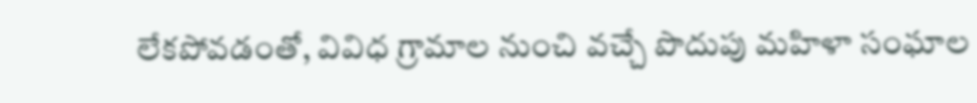లేకపోవడంతో, వివిధ గ్రామాల నుంచి వచ్చే పొదుపు మహిళా సంఘాల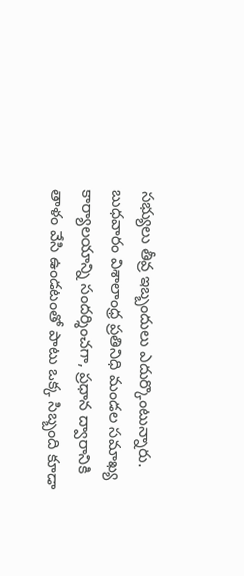సభ్యులు తీవ్ర ఇబ్బందులు ఎదుర్కొంటున్నారు. బుధవారం విశాలాంధ్ర ప్రతినిధి మండల సమాఖ్య కార్యాలయాన్ని సందర్శించగా, ప్రధాన ద్వారానికి తాళం వేసి ఉండటంతో పాటు ఒక్క సిబ్బంది కూడా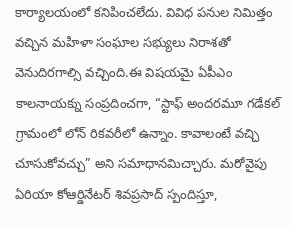కార్యాలయంలో కనిపించలేదు. వివిధ పనుల నిమిత్తం వచ్చిన మహిళా సంఘాల సభ్యులు నిరాశతో వెనుదిరగాల్సి వచ్చింది.ఈ విషయమై ఏపీఎం కాలనాయక్ను సంప్రదించగా, “స్టాఫ్ అందరమూ గడేకల్ గ్రామంలో లోన్ రికవరీలో ఉన్నాం. కావాలంటే వచ్చి చూసుకోవచ్చు” అని సమాధానమిచ్చారు. మరోవైపు ఏరియా కోఆర్డినేటర్ శివప్రసాద్ స్పందిస్తూ,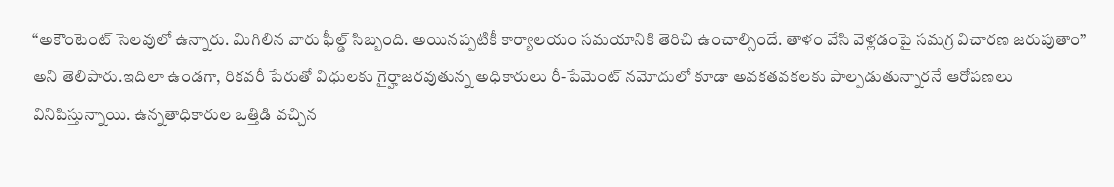“అకౌంటెంట్ సెలవులో ఉన్నారు. మిగిలిన వారు ఫీల్డ్ సిబ్బంది. అయినప్పటికీ కార్యాలయం సమయానికి తెరిచి ఉంచాల్సిందే. తాళం వేసి వెళ్లడంపై సమగ్ర విచారణ జరుపుతాం” అని తెలిపారు.ఇదిలా ఉండగా, రికవరీ పేరుతో విధులకు గైర్హాజరవుతున్న అధికారులు రీ-పేమెంట్ నమోదులో కూడా అవకతవకలకు పాల్పడుతున్నారనే ఆరోపణలు వినిపిస్తున్నాయి. ఉన్నతాధికారుల ఒత్తిడి వచ్చిన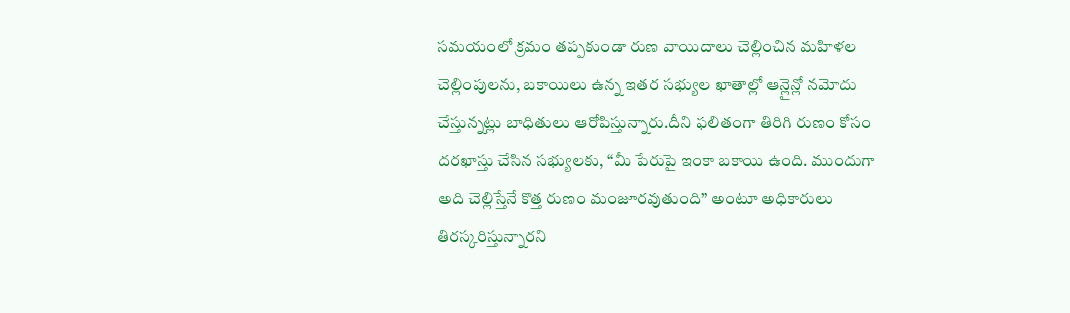సమయంలో క్రమం తప్పకుండా రుణ వాయిదాలు చెల్లించిన మహిళల చెల్లింపులను, బకాయిలు ఉన్న ఇతర సభ్యుల ఖాతాల్లో ఆన్లైన్లో నమోదు చేస్తున్నట్లు బాధితులు ఆరోపిస్తున్నారు.దీని ఫలితంగా తిరిగి రుణం కోసం దరఖాస్తు చేసిన సభ్యులకు, “మీ పేరుపై ఇంకా బకాయి ఉంది. ముందుగా అది చెల్లిస్తేనే కొత్త రుణం మంజూరవుతుంది” అంటూ అధికారులు తిరస్కరిస్తున్నారని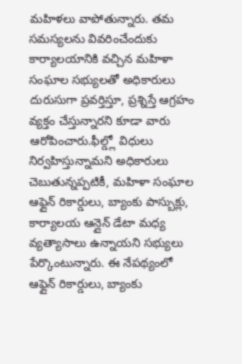మహిళలు వాపోతున్నారు. తమ సమస్యలను వివరించేందుకు కార్యాలయానికి వచ్చిన మహిళా సంఘాల సభ్యులతో అధికారులు దురుసుగా ప్రవర్తిస్తూ, ప్రశ్నిస్తే ఆగ్రహం వ్యక్తం చేస్తున్నారని కూడా వారు ఆరోపించారు.ఫీల్డ్లో విధులు నిర్వహిస్తున్నామని అధికారులు చెబుతున్నప్పటికీ, మహిళా సంఘాల ఆఫ్లైన్ రికార్డులు, బ్యాంకు పాస్బుక్లు, కార్యాలయ ఆన్లైన్ డేటా మధ్య వ్యత్యాసాలు ఉన్నాయని సభ్యులు పేర్కొంటున్నారు. ఈ నేపథ్యంలో ఆఫ్లైన్ రికార్డులు, బ్యాంకు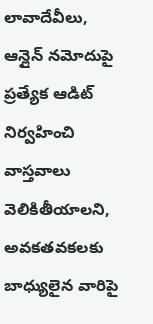లావాదేవీలు, ఆన్లైన్ నమోదుపై ప్రత్యేక ఆడిట్ నిర్వహించి వాస్తవాలు వెలికితీయాలని, అవకతవకలకు బాధ్యులైన వారిపై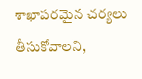శాఖాపరమైన చర్యలు తీసుకోవాలని,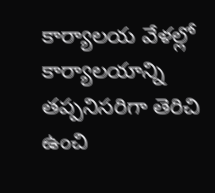కార్యాలయ వేళల్లో కార్యాలయాన్ని తప్పనిసరిగా తెరిచి ఉంచి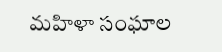మహిళా సంఘాల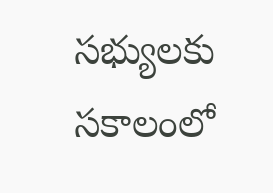సభ్యులకు సకాలంలో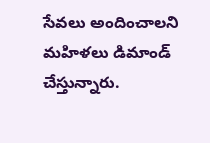సేవలు అందించాలని మహిళలు డిమాండ్ చేస్తున్నారు.